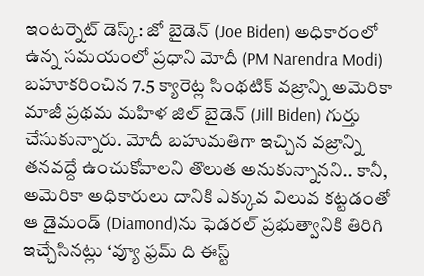ఇంటర్నెట్ డెస్క్: జో బైడెన్ (Joe Biden) అధికారంలో ఉన్న సమయంలో ప్రధాని మోదీ (PM Narendra Modi) బహూకరించిన 7.5 క్యారెట్ల సింథటిక్ వజ్రాన్ని అమెరికా మాజీ ప్రథమ మహిళ జిల్ బైడెన్ (Jill Biden) గుర్తు
చేసుకున్నారు. మోదీ బహుమతిగా ఇచ్చిన వజ్రాన్ని తనవద్దే ఉంచుకోవాలని తొలుత అనుకున్నానని.. కానీ, అమెరికా అధికారులు దానికి ఎక్కువ విలువ కట్టడంతో ఆ డైమండ్ (Diamond)ను ఫెడరల్ ప్రభుత్వానికి తిరిగి ఇచ్చేసినట్లు ‘వ్యూ ఫ్రమ్ ది ఈస్ట్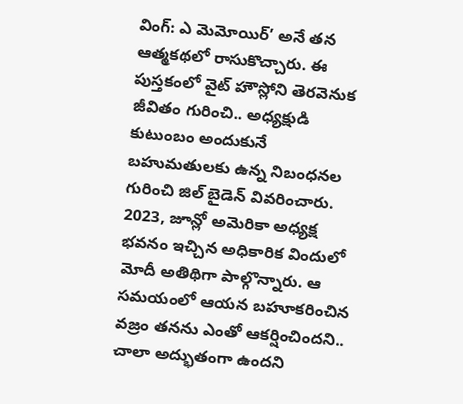వింగ్: ఎ మెమోయిర్’ అనే తన ఆత్మకథలో రాసుకొచ్చారు. ఈ పుస్తకంలో వైట్ హౌస్లోని తెరవెనుక జీవితం గురించి.. అధ్యక్షుడి కుటుంబం అందుకునే బహుమతులకు ఉన్న నిబంధనల గురించి జిల్ బైడెన్ వివరించారు.
2023, జూన్లో అమెరికా అధ్యక్ష భవనం ఇచ్చిన అధికారిక విందులో మోదీ అతిథిగా పాల్గొన్నారు. ఆ సమయంలో ఆయన బహూకరించిన వజ్రం తనను ఎంతో ఆకర్షించిందని.. చాలా అద్భుతంగా ఉందని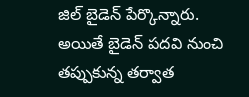జిల్ బైడెన్ పేర్కొన్నారు. అయితే బైడెన్ పదవి నుంచి తప్పుకున్న తర్వాత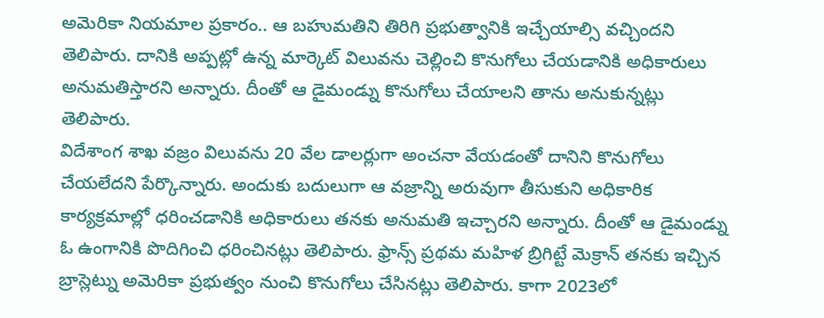అమెరికా నియమాల ప్రకారం.. ఆ బహుమతిని తిరిగి ప్రభుత్వానికి ఇచ్చేయాల్సి వచ్చిందని తెలిపారు. దానికి అప్పట్లో ఉన్న మార్కెట్ విలువను చెల్లించి కొనుగోలు చేయడానికి అధికారులు అనుమతిస్తారని అన్నారు. దీంతో ఆ డైమండ్ను కొనుగోలు చేయాలని తాను అనుకున్నట్లు తెలిపారు.
విదేశాంగ శాఖ వజ్రం విలువను 20 వేల డాలర్లుగా అంచనా వేయడంతో దానిని కొనుగోలు చేయలేదని పేర్కొన్నారు. అందుకు బదులుగా ఆ వజ్రాన్ని అరువుగా తీసుకుని అధికారిక కార్యక్రమాల్లో ధరించడానికి అధికారులు తనకు అనుమతి ఇచ్చారని అన్నారు. దీంతో ఆ డైమండ్ను ఓ ఉంగానికి పొదిగించి ధరించినట్లు తెలిపారు. ఫ్రాన్స్ ప్రథమ మహిళ బ్రిగిట్టే మెక్రాన్ తనకు ఇచ్చిన బ్రాస్లెట్ను అమెరికా ప్రభుత్వం నుంచి కొనుగోలు చేసినట్లు తెలిపారు. కాగా 2023లో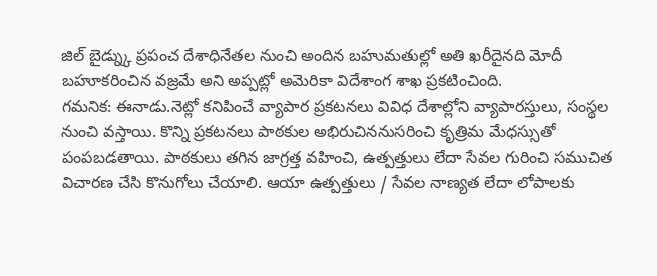జిల్ బైడ్న్కు ప్రపంచ దేశాధినేతల నుంచి అందిన బహుమతుల్లో అతి ఖరీదైనది మోదీ బహూకరించిన వజ్రమే అని అప్పట్లో అమెరికా విదేశాంగ శాఖ ప్రకటించింది.
గమనిక: ఈనాడు.నెట్లో కనిపించే వ్యాపార ప్రకటనలు వివిధ దేశాల్లోని వ్యాపారస్తులు, సంస్థల నుంచి వస్తాయి. కొన్ని ప్రకటనలు పాఠకుల అభిరుచిననుసరించి కృత్రిమ మేధస్సుతో పంపబడతాయి. పాఠకులు తగిన జాగ్రత్త వహించి, ఉత్పత్తులు లేదా సేవల గురించి సముచిత విచారణ చేసి కొనుగోలు చేయాలి. ఆయా ఉత్పత్తులు / సేవల నాణ్యత లేదా లోపాలకు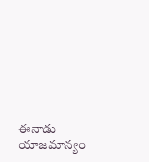ఈనాడు యాజమాన్యం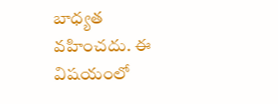బాధ్యత వహించదు. ఈ విషయంలో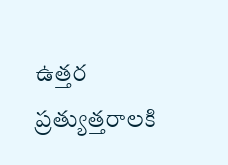ఉత్తర ప్రత్యుత్తరాలకి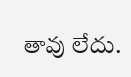తావు లేదు.